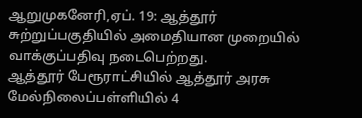ஆறுமுகனேரி,ஏப். 19: ஆத்தூர் சுற்றுப்பகுதியில் அமைதியான முறையில் வாக்குப்பதிவு நடைபெற்றது.
ஆத்தூர் பேரூராட்சியில் ஆத்தூர் அரசு மேல்நிலைப்பள்ளியில் 4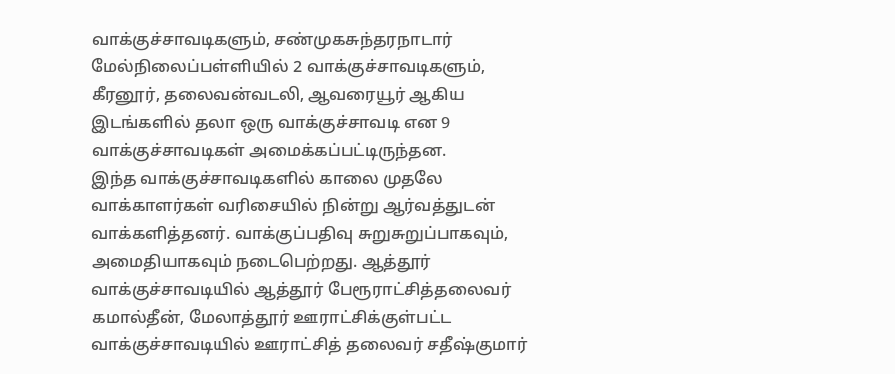வாக்குச்சாவடிகளும், சண்முகசுந்தரநாடார் மேல்நிலைப்பள்ளியில் 2 வாக்குச்சாவடிகளும், கீரனூர், தலைவன்வடலி, ஆவரையூர் ஆகிய இடங்களில் தலா ஒரு வாக்குச்சாவடி என 9 வாக்குச்சாவடிகள் அமைக்கப்பட்டிருந்தன.
இந்த வாக்குச்சாவடிகளில் காலை முதலே வாக்காளர்கள் வரிசையில் நின்று ஆர்வத்துடன் வாக்களித்தனர். வாக்குப்பதிவு சுறுசுறுப்பாகவும், அமைதியாகவும் நடைபெற்றது. ஆத்தூர் வாக்குச்சாவடியில் ஆத்தூர் பேரூராட்சித்தலைவர் கமால்தீன், மேலாத்தூர் ஊராட்சிக்குள்பட்ட வாக்குச்சாவடியில் ஊராட்சித் தலைவர் சதீஷ்குமார்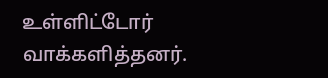உள்ளிட்டோர் வாக்களித்தனர்.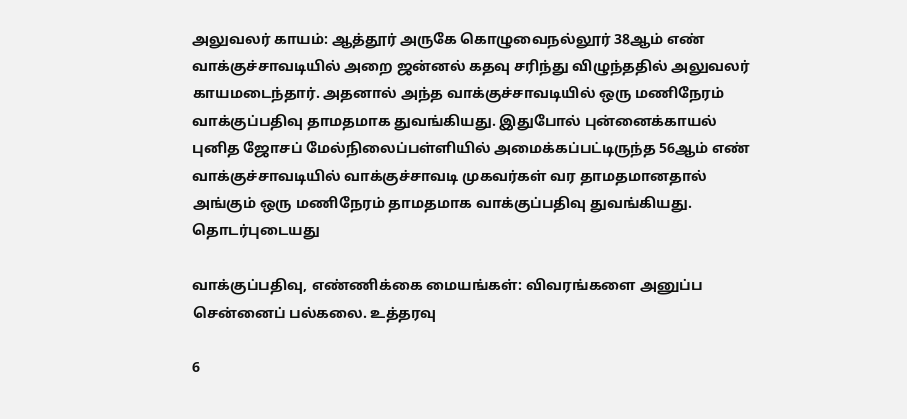அலுவலர் காயம்: ஆத்தூர் அருகே கொழுவைநல்லூர் 38ஆம் எண் வாக்குச்சாவடியில் அறை ஜன்னல் கதவு சரிந்து விழுந்ததில் அலுவலர் காயமடைந்தார். அதனால் அந்த வாக்குச்சாவடியில் ஒரு மணிநேரம் வாக்குப்பதிவு தாமதமாக துவங்கியது. இதுபோல் புன்னைக்காயல் புனித ஜோசப் மேல்நிலைப்பள்ளியில் அமைக்கப்பட்டிருந்த 56ஆம் எண் வாக்குச்சாவடியில் வாக்குச்சாவடி முகவர்கள் வர தாமதமானதால் அங்கும் ஒரு மணிநேரம் தாமதமாக வாக்குப்பதிவு துவங்கியது.
தொடர்புடையது

வாக்குப்பதிவு, எண்ணிக்கை மையங்கள்: விவரங்களை அனுப்ப சென்னைப் பல்கலை. உத்தரவு

6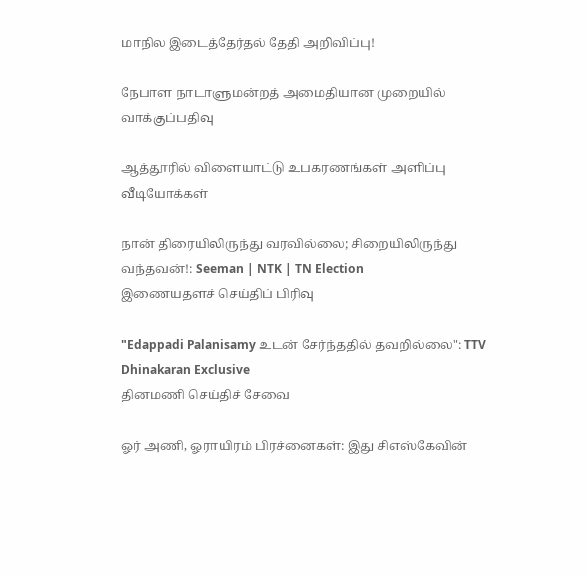மாநில இடைத்தேர்தல் தேதி அறிவிப்பு!

நேபாள நாடாளுமன்றத் அமைதியான முறையில் வாக்குப்பதிவு

ஆத்தூரில் விளையாட்டு உபகரணங்கள் அளிப்பு
வீடியோக்கள்

நான் திரையிலிருந்து வரவில்லை; சிறையிலிருந்து வந்தவன்!: Seeman | NTK | TN Election
இணையதளச் செய்திப் பிரிவு

"Edappadi Palanisamy உடன் சேர்ந்ததில் தவறில்லை": TTV Dhinakaran Exclusive
தினமணி செய்திச் சேவை

ஓர் அணி, ஓராயிரம் பிரச்னைகள்: இது சிஎஸ்கேவின்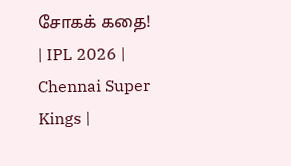சோகக் கதை! | IPL 2026 | Chennai Super Kings |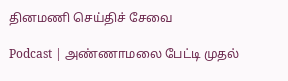தினமணி செய்திச் சேவை

Podcast | அண்ணாமலை பேட்டி முதல்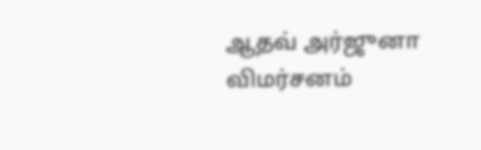ஆதவ் அர்ஜுனா விமர்சனம்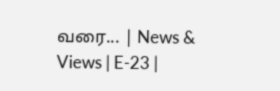வரை... | News & Views | E-23 |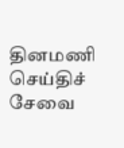தினமணி செய்திச் சேவை